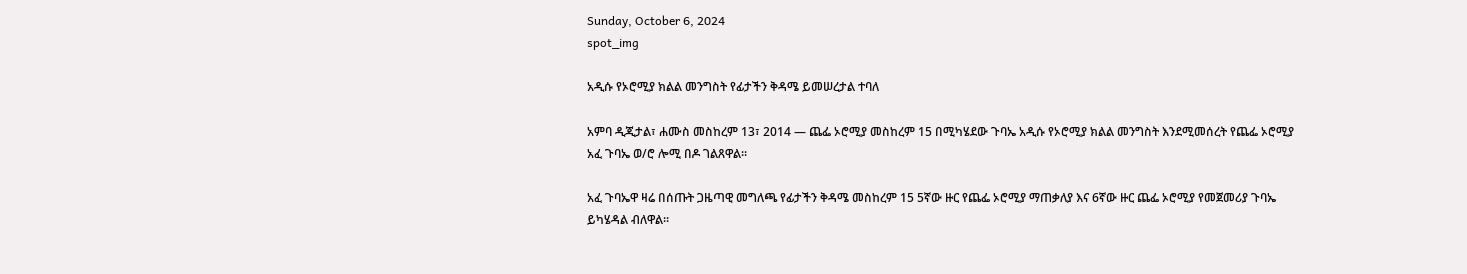Sunday, October 6, 2024
spot_img

አዲሱ የኦሮሚያ ክልል መንግስት የፊታችን ቅዳሜ ይመሠረታል ተባለ

አምባ ዲጂታል፣ ሐሙስ መስከረም 13፣ 2014 ― ጨፌ ኦሮሚያ መስከረም 15 በሚካሄደው ጉባኤ አዲሱ የኦሮሚያ ክልል መንግስት እንደሚመሰረት የጨፌ ኦሮሚያ አፈ ጉባኤ ወ/ሮ ሎሚ በዶ ገልጸዋል፡፡

አፈ ጉባኤዋ ዛሬ በሰጡት ጋዜጣዊ መግለጫ የፊታችን ቅዳሜ መስከረም 15 5ኛው ዙር የጨፌ ኦሮሚያ ማጠቃለያ እና 6ኛው ዙር ጨፌ ኦሮሚያ የመጀመሪያ ጉባኤ ይካሄዳል ብለዋል።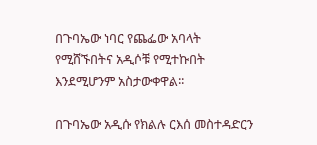በጉባኤው ነባር የጨፌው አባላት የሚሸኙበትና አዲሶቹ የሚተኩበት እንደሚሆንም አስታውቀዋል፡፡

በጉባኤው አዲሱ የክልሉ ርእሰ መስተዳድርን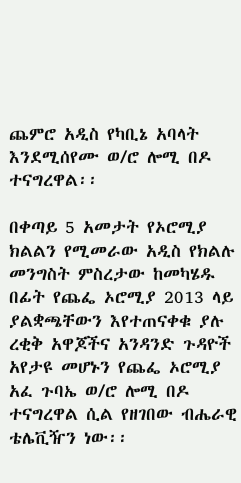ጨምሮ አዲስ የካቢኔ አባላት እንደሚሰየሙ ወ/ሮ ሎሚ በዶ ተናግረዋል፡፡

በቀጣይ 5 አመታት የኦሮሚያ ክልልን የሚመራው አዲስ የክልሉ መንግስት ምስረታው ከመካሄዱ በፊት የጨፌ ኦሮሚያ 2013 ላይ ያልቋጫቸውን እየተጠናቀቁ ያሉ ረቂቅ አዋጆችና አንዳንድ ጉዳዮች አየታዩ መሆኑን የጨፌ ኦሮሚያ አፈ ጉባኤ ወ/ሮ ሎሚ በዶ ተናግረዋል ሲል የዘገበው ብሔራዊ ቴሌቪዥን ነው፡፡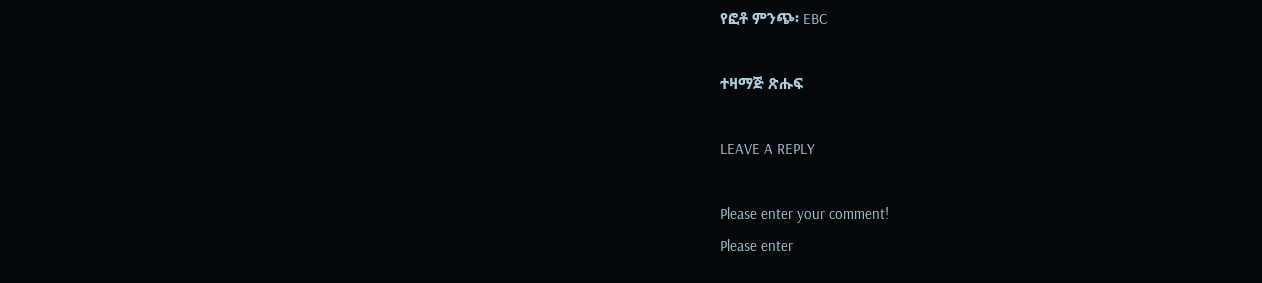የፎቶ ምንጭ፡ EBC

ተዛማጅ ጽሑፍ

LEAVE A REPLY

Please enter your comment!
Please enter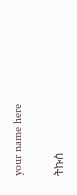your name here

ትኩስ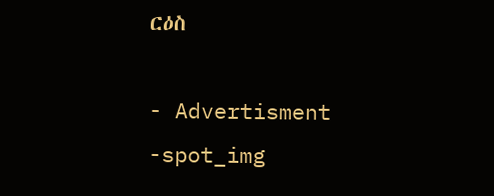ርዕስ

- Advertisment -spot_img